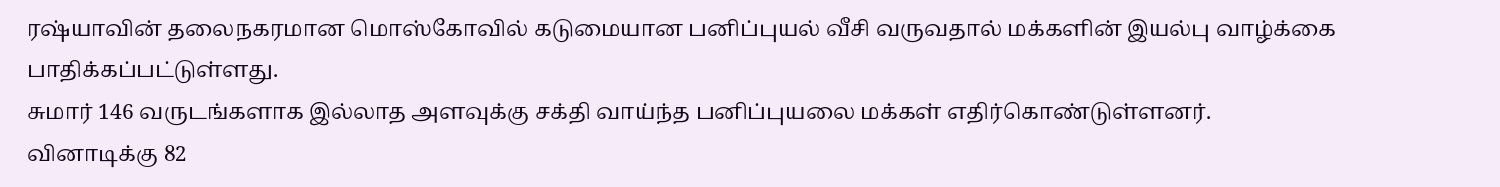ரஷ்யாவின் தலைநகரமான மொஸ்கோவில் கடுமையான பனிப்புயல் வீசி வருவதால் மக்களின் இயல்பு வாழ்க்கை பாதிக்கப்பட்டுள்ளது.
சுமார் 146 வருடங்களாக இல்லாத அளவுக்கு சக்தி வாய்ந்த பனிப்புயலை மக்கள் எதிர்கொண்டுள்ளனர்.
வினாடிக்கு 82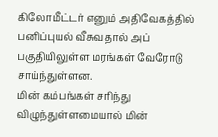கிலோமீட்டர் எனும் அதிவேகத்தில் பனிப்புயல் வீசுவதால் அப் பகுதியிலுள்ள மரங்கள் வேரோடு சாய்ந்துள்ளன.
மின் கம்பங்கள் சரிந்து விழுந்துள்ளமையால் மின்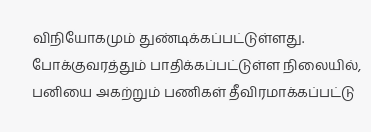விநியோகமும் துண்டிக்கப்பட்டுள்ளது.
போக்குவரத்தும் பாதிக்கப்பட்டுள்ள நிலையில், பனியை அகற்றும் பணிகள் தீவிரமாக்கப்பட்டு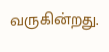வருகின்றது.